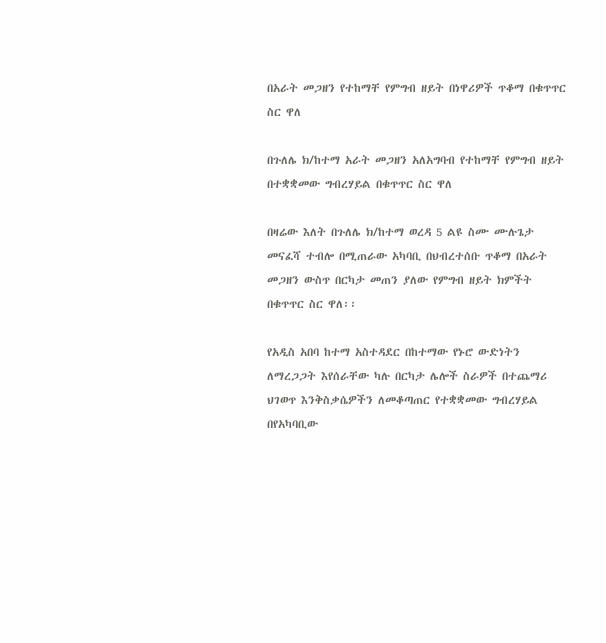በአራት መጋዘን የተከማቸ የምግብ ዘይት በነዋሪዎች ጥቆማ በቁጥጥር ስር ዋለ

በጉለሌ ክ/ከተማ አራት መጋዘን አለአግባብ የተከማቸ የምግብ ዘይት በተቋቋመው ግብረሃይል በቁጥጥር ስር ዋለ

በዛሬው እለት በጉለሌ ክ/ከተማ ወረዳ 5 ልዩ ስሙ ሙሉጌታ መናፈሻ ተብሎ በሚጠራው አካባቢ በህብረተሰቡ ጥቆማ በአራት መጋዘን ውስጥ በርካታ መጠን ያለው የምግብ ዘይት ክምችት በቁጥጥር ስር ዋለ፡፡

የአዲስ አበባ ከተማ አስተዳደር በከተማው የኑሮ ውድነትን ለማረጋጋት እየሰራቸው ካሉ በርካታ ሌሎች ስራዎች በተጨማሪ ህገወጥ እንቅስቃሴዎችን ለመቆጣጠር የተቋቋመው ግብረሃይል በየአካባቢው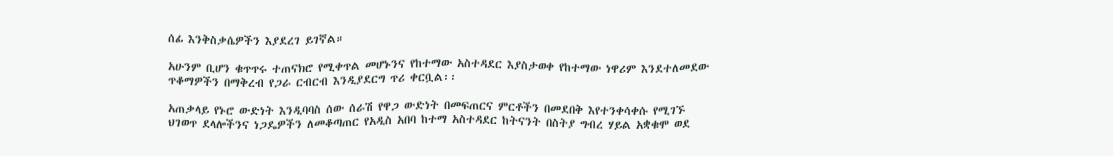ሰፊ እንቅስቃሴዎችን እያደረገ ይገኛል።

አሁንም ቢሆን ቁጥጥሩ ተጠናክሮ የሚቀጥል መሆኑንና የከተማው አስተዳደር እያስታወቀ የከተማው ነዋሪም እንደተለመደው ጥቆማዎችን በማቅረብ የጋራ ርብርብ እንዲያደርግ ጥሪ ቀርቧል፡፡

አጠቃላይ የኑሮ ውድነት እንዲባባስ ሰው ሰራሽ የዋጋ ውድነት በመፍጠርና ምርቶችን በመደበቅ እየተንቀሳቀሱ የሚገኙ ህገወጥ ደላሎችንና ነጋዴዎችን ለመቆጣጠር የአዲስ አበባ ከተማ አስተዳደር ከትናንት በስትያ ግብረ ሃይል አቋቁሞ ወደ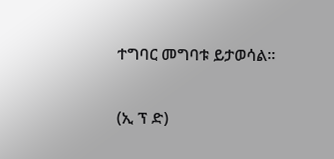ተግባር መግባቱ ይታወሳል፡፡

(ኢ ፕ ድ)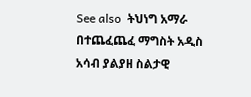See also  ትህነግ አማራ በተጨፈጨፈ ማግስት አዲስ አሳብ ያልያዘ ስልታዊ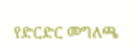የድርድር መግለጫ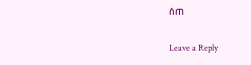ሰጠ

Leave a Reply